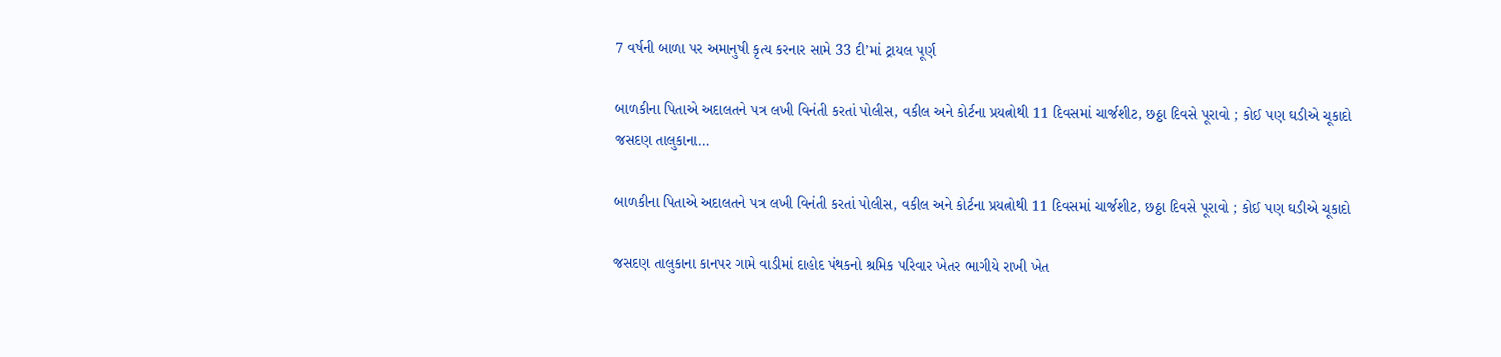7 વર્ષની બાળા પર અમાનુષી કૃત્ય કરનાર સામે 33 દી’માં ટ્રાયલ પૂર્ણ

બાળકીના પિતાએ અદાલતને પત્ર લખી વિનંતી કરતાં પોલીસ, વકીલ અને કોર્ટના પ્રયત્નોથી 11 દિવસમાં ચાર્જશીટ, છઠ્ઠા દિવસે પૂરાવો ; કોઈ પણ ઘડીએ ચૂકાદો જસદણ તાલુકાના…

બાળકીના પિતાએ અદાલતને પત્ર લખી વિનંતી કરતાં પોલીસ, વકીલ અને કોર્ટના પ્રયત્નોથી 11 દિવસમાં ચાર્જશીટ, છઠ્ઠા દિવસે પૂરાવો ; કોઈ પણ ઘડીએ ચૂકાદો

જસદણ તાલુકાના કાનપર ગામે વાડીમાં દાહોદ પંથકનો શ્રમિક પરિવાર ખેતર ભાગીયે રાખી ખેત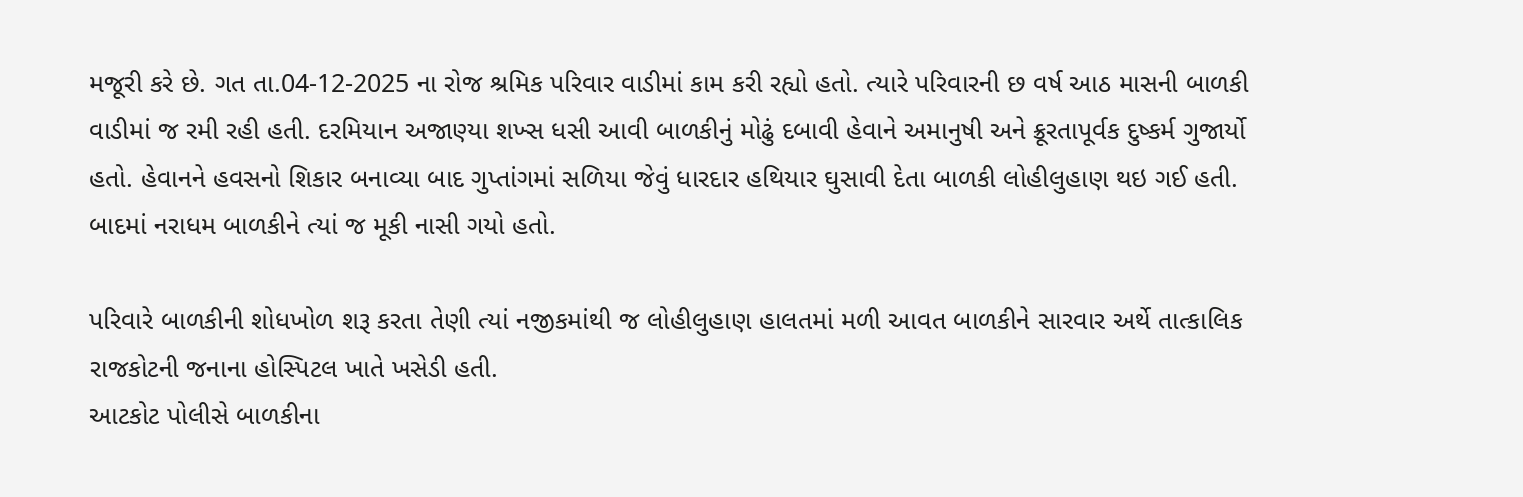મજૂરી કરે છે. ગત તા.04-12-2025 ના રોજ શ્રમિક પરિવાર વાડીમાં કામ કરી રહ્યો હતો. ત્યારે પરિવારની છ વર્ષ આઠ માસની બાળકી વાડીમાં જ રમી રહી હતી. દરમિયાન અજાણ્યા શખ્સ ધસી આવી બાળકીનું મોઢું દબાવી હેવાને અમાનુષી અને ક્રૂરતાપૂર્વક દુષ્કર્મ ગુજાર્યો હતો. હેવાનને હવસનો શિકાર બનાવ્યા બાદ ગુપ્તાંગમાં સળિયા જેવું ધારદાર હથિયાર ઘુસાવી દેતા બાળકી લોહીલુહાણ થઇ ગઈ હતી. બાદમાં નરાધમ બાળકીને ત્યાં જ મૂકી નાસી ગયો હતો.

પરિવારે બાળકીની શોધખોળ શરૂ કરતા તેણી ત્યાં નજીકમાંથી જ લોહીલુહાણ હાલતમાં મળી આવત બાળકીને સારવાર અર્થે તાત્કાલિક રાજકોટની જનાના હોસ્પિટલ ખાતે ખસેડી હતી.
આટકોટ પોલીસે બાળકીના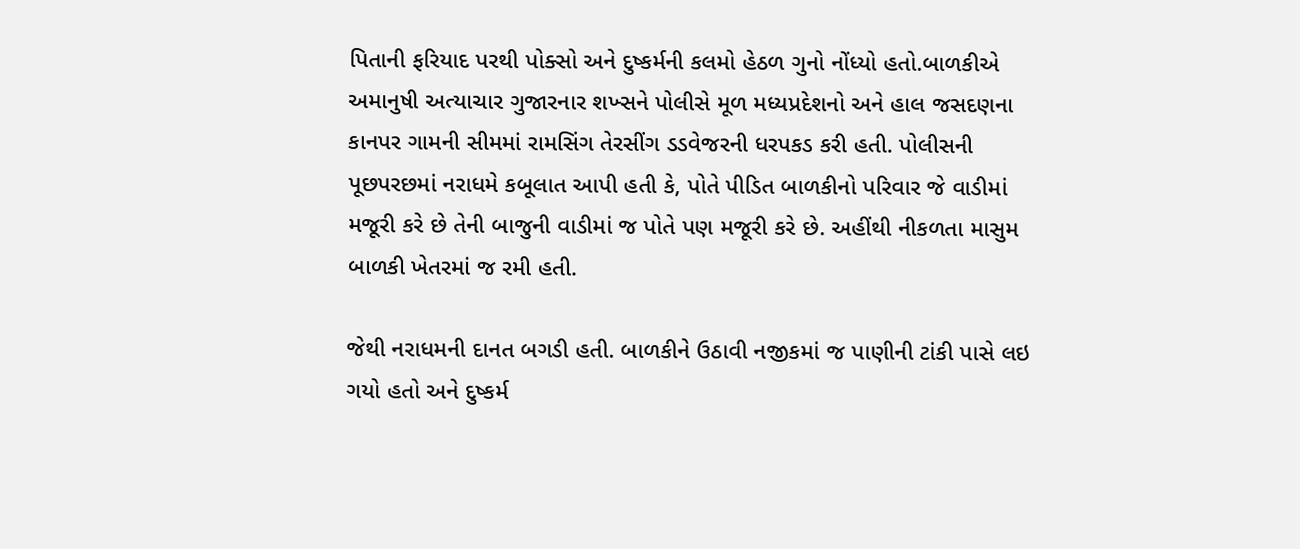પિતાની ફરિયાદ પરથી પોક્સો અને દુષ્કર્મની કલમો હેઠળ ગુનો નોંધ્યો હતો.બાળકીએ અમાનુષી અત્યાચાર ગુજારનાર શખ્સને પોલીસે મૂળ મધ્યપ્રદેશનો અને હાલ જસદણના કાનપર ગામની સીમમાં રામસિંગ તેરસીંગ ડડવેજરની ધરપકડ કરી હતી. પોલીસની પૂછપરછમાં નરાધમે કબૂલાત આપી હતી કે, પોતે પીડિત બાળકીનો પરિવાર જે વાડીમાં મજૂરી કરે છે તેની બાજુની વાડીમાં જ પોતે પણ મજૂરી કરે છે. અહીંથી નીકળતા માસુમ બાળકી ખેતરમાં જ રમી હતી.

જેથી નરાધમની દાનત બગડી હતી. બાળકીને ઉઠાવી નજીકમાં જ પાણીની ટાંકી પાસે લઇ ગયો હતો અને દુષ્કર્મ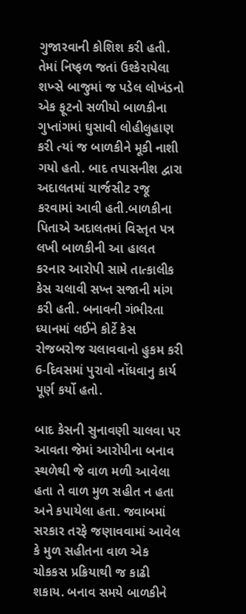ગુજારવાની કોશિશ કરી હતી. તેમાં નિષ્ફળ જતાં ઉશ્કેરાયેલા શખ્સે બાજુમાં જ પડેલ લોખંડનો એક ફૂટનો સળીયો બાળકીના ગુપ્તાંગમાં ઘુસાવી લોહીલુહાણ કરી ત્યાં જ બાળકીને મૂકી નાશી ગયો હતો. બાદ તપાસનીશ દ્વારા અદાલતમાં ચાર્જસીટ રજૂ કરવામાં આવી હતી.બાળકીના પિતાએ અદાલતમાં વિસ્તૃત પત્ર લખી બાળકીની આ હાલત કરનાર આરોપી સામે તાત્કાલીક કેસ ચલાવી સખ્ત સજાની માંગ કરી હતી. બનાવની ગંભીરતા ધ્યાનમાં લઈને કોર્ટે કેસ રોજબરોજ ચલાવવાનો હુકમ કરી 6-દિવસમાં પુરાવો નોંધવાનુ કાર્ય પૂર્ણ કર્યો હતો.

બાદ કેસની સુનાવણી ચાલવા પર આવતા જેમાં આરોપીના બનાવ સ્થળેથી જે વાળ મળી આવેલા હતા તે વાળ મુળ સહીત ન હતા અને કપાયેલા હતા. જવાબમાં સરકાર તરફે જણાવવામાં આવેલ કે મુળ સહીતના વાળ એક ચોકકસ પ્રક્રિયાથી જ કાઢી શકાય. બનાવ સમયે બાળકીને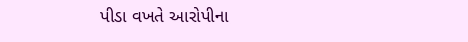પીડા વખતે આરોપીના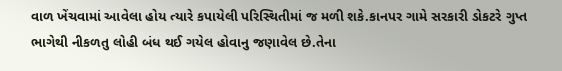વાળ ખેંચવામાં આવેલા હોય ત્યારે કપાયેલી પરિસ્થિતીમાં જ મળી શકે.કાનપર ગામે સરકારી ડોકટરે ગુપ્ત ભાગેથી નીકળતુ લોહી બંધ થઈ ગયેલ હોવાનુ જણાવેલ છે.તેના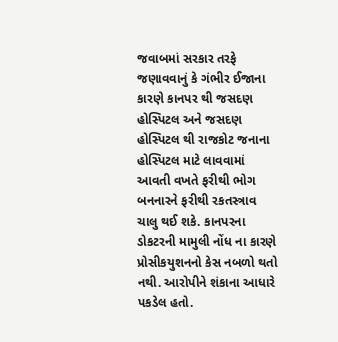જવાબમાં સરકાર તરફે જણાવવાનું કે ગંભીર ઈજાના કારણે કાનપર થી જસદણ હોસ્પિટલ અને જસદણ હોસ્પિટલ થી રાજકોટ જનાના હોસ્પિટલ માટે લાવવામાં આવતી વખતે ફરીથી ભોગ બનનારને ફરીથી રકતસ્ત્રાવ ચાલુ થઈ શકે. કાનપરના ડોકટરની મામુલી નોંધ ના કારણે પ્રોસીકયુશનનો કેસ નબળો થતો નથી. આરોપીને શંકાના આધારે પકડેલ હતો.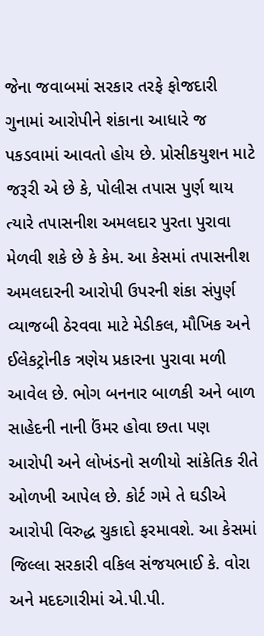જેના જવાબમાં સરકાર તરફે ફોજદારી ગુનામાં આરોપીને શંકાના આધારે જ પકડવામાં આવતો હોય છે. પ્રોસીકયુશન માટે જરૂરી એ છે કે, પોલીસ તપાસ પુર્ણ થાય ત્યારે તપાસનીશ અમલદાર પુરતા પુરાવા મેળવી શકે છે કે કેમ. આ કેસમાં તપાસનીશ અમલદારની આરોપી ઉપરની શંકા સંપુર્ણ વ્યાજબી ઠેરવવા માટે મેડીકલ, મૌખિક અને ઈલેકટ્રોનીક ત્રણેય પ્રકારના પુરાવા મળી આવેલ છે. ભોગ બનનાર બાળકી અને બાળ સાહેદની નાની ઉંમર હોવા છતા પણ આરોપી અને લોખંડનો સળીયો સાંકેતિક રીતે ઓળખી આપેલ છે. કોર્ટ ગમે તે ઘડીએ આરોપી વિરુદ્ધ ચુકાદો ફરમાવશે. આ કેસમાં જિલ્લા સરકારી વકિલ સંજયભાઈ કે. વોરા અને મદદગારીમાં એ.પી.પી.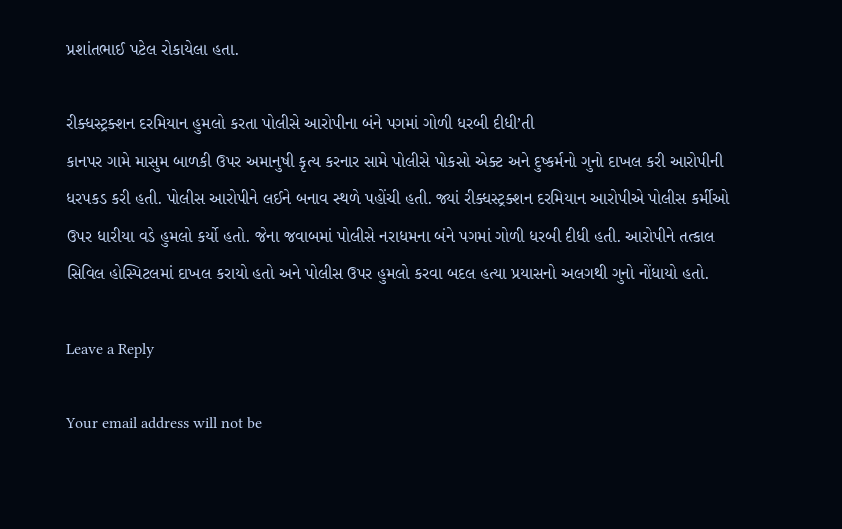પ્રશાંતભાઈ પટેલ રોકાયેલા હતા.

રીક્ધસ્ટ્રક્શન દરમિયાન હુમલો કરતા પોલીસે આરોપીના બંને પગમાં ગોળી ધરબી દીધી’તી
કાનપર ગામે માસુમ બાળકી ઉપર અમાનુષી કૃત્ય કરનાર સામે પોલીસે પોકસો એક્ટ અને દુષ્કર્મનો ગુનો દાખલ કરી આરોપીની ધરપકડ કરી હતી. પોલીસ આરોપીને લઈને બનાવ સ્થળે પહોંચી હતી. જ્યાં રીક્ધસ્ટ્રક્શન દરમિયાન આરોપીએ પોલીસ કર્મીઓ ઉપર ધારીયા વડે હુમલો કર્યો હતો. જેના જવાબમાં પોલીસે નરાધમના બંને પગમાં ગોળી ધરબી દીધી હતી. આરોપીને તત્કાલ સિવિલ હોસ્પિટલમાં દાખલ કરાયો હતો અને પોલીસ ઉપર હુમલો કરવા બદલ હત્યા પ્રયાસનો અલગથી ગુનો નોંધાયો હતો.

Leave a Reply

Your email address will not be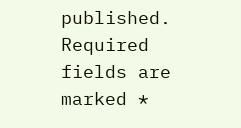published. Required fields are marked *